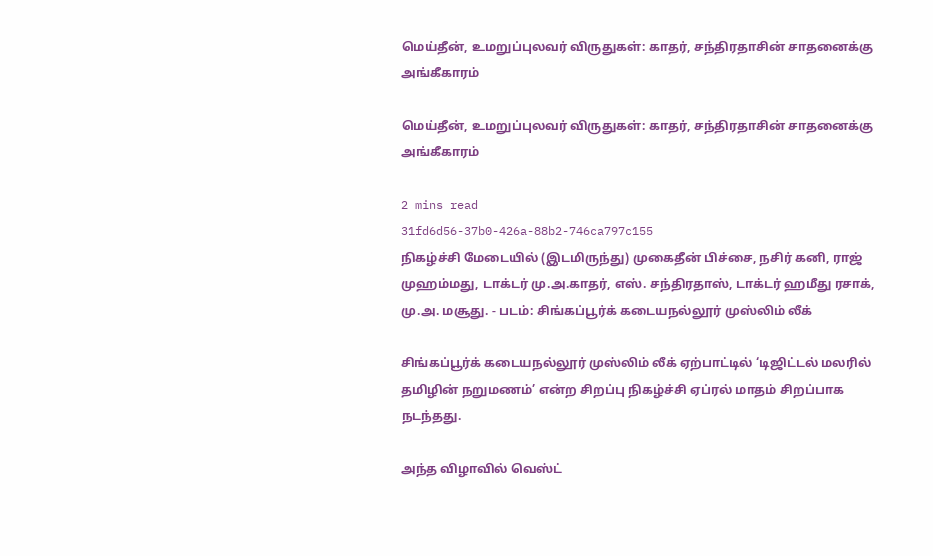மெய்தீன், உமறுப்புலவர் விருதுகள்: காதர், சந்திரதாசின் சாதனைக்கு அங்கீகாரம்

மெய்தீன், உமறுப்புலவர் விருதுகள்: காதர், சந்திரதாசின் சாதனைக்கு அங்கீகாரம்

2 mins read
31fd6d56-37b0-426a-88b2-746ca797c155
நிகழ்ச்சி மேடையில் (இடமிருந்து) முகைதீன் பிச்சை, நசிர் கனி, ராஜ் முஹம்மது, டாக்டர் மு.அ.காதர், எஸ். சந்திரதாஸ், டாக்டர் ஹமீது ரசாக், மு.அ. மசூது. - படம்: சிங்கப்பூர்க் கடையநல்லூர் முஸ்லிம் லீக்

சிங்கப்பூர்க் கடையநல்லூர் முஸ்லிம் லீக் ஏற்பாட்டில் ‘டிஜிட்டல் மலரில் தமிழின் நறுமணம்’ என்ற சிறப்பு நிகழ்ச்சி ஏப்ரல் மாதம் சிறப்பாக நடந்தது.

அந்த விழாவில் வெஸ்ட்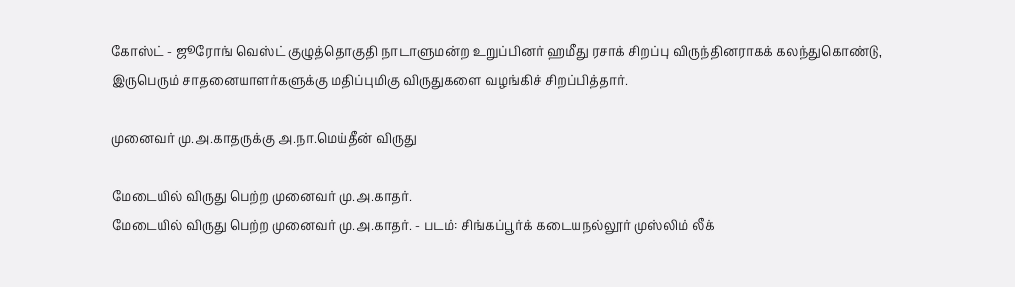கோஸ்ட் - ஜூரோங் வெஸ்ட் குழுத்தொகுதி நாடாளுமன்ற உறுப்பினர் ஹமீது ரசாக் சிறப்பு விருந்தினராகக் கலந்துகொண்டு, இருபெரும் சாதனையாளர்களுக்கு மதிப்புமிகு விருதுகளை வழங்கிச் சிறப்பித்தார்.

முனைவர் மு.அ.காதருக்கு அ.நா.மெய்தீன் விருது

மேடையில் விருது பெற்ற முனைவர் மு.அ.காதர்.
மேடையில் விருது பெற்ற முனைவர் மு.அ.காதர். - படம்: சிங்கப்பூர்க் கடையநல்லூர் முஸ்லிம் லீக்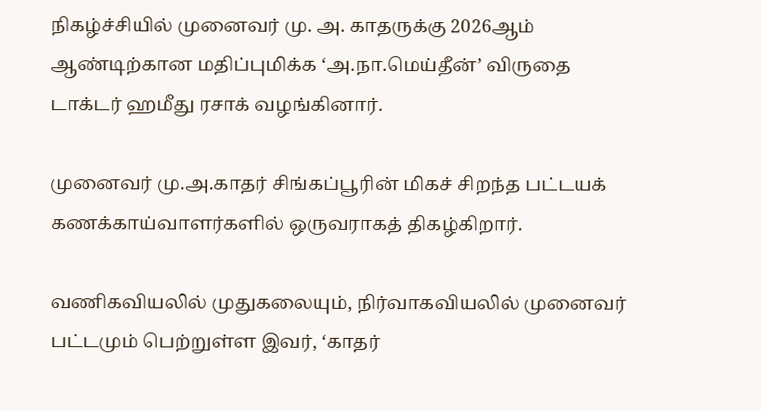நிகழ்ச்சியில் முனைவர் மு. அ. காதருக்கு 2026ஆம் ஆண்டிற்கான மதிப்புமிக்க ‘அ.நா.மெய்தீன்’ விருதை டாக்டர் ஹமீது ரசாக் வழங்கினார்.

முனைவர் மு.அ.காதர் சிங்கப்பூரின் மிகச் சிறந்த பட்டயக் கணக்காய்வாளர்களில் ஒருவராகத் திகழ்கிறார்.

வணிகவியலில் முதுகலையும், நிர்வாகவியலில் முனைவர் பட்டமும் பெற்றுள்ள இவர், ‘காதர்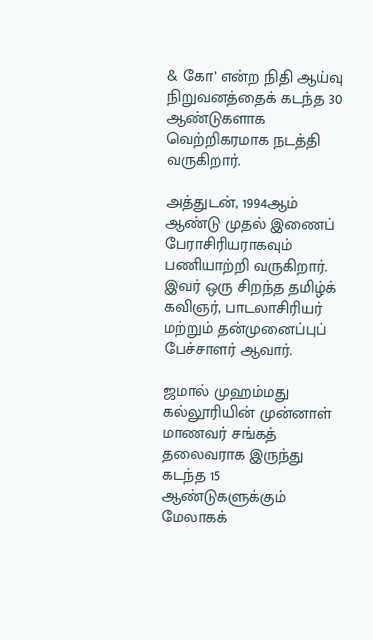& கோ’ என்ற நிதி ஆய்வு நிறுவனத்தைக் கடந்த 30 ஆண்டுகளாக வெற்றிகரமாக நடத்தி வருகிறார்.

அத்துடன், 1994ஆம் ஆண்டு முதல் இணைப் பேராசிரியராகவும் பணியாற்றி வருகிறார். இவர் ஒரு சிறந்த தமிழ்க் கவிஞர், பாடலாசிரியர் மற்றும் தன்முனைப்புப் பேச்சாளர் ஆவார்.

ஜமால் முஹம்மது கல்லூரியின் முன்னாள் மாணவர் சங்கத் தலைவராக இருந்து கடந்த 15 ஆண்டுகளுக்கும் மேலாகக்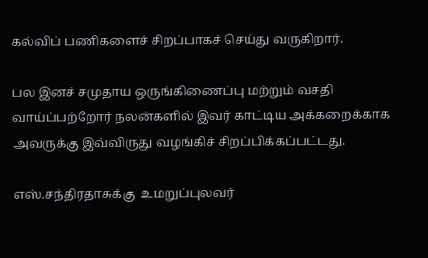கல்விப் பணிகளைச் சிறப்பாகச் செய்து வருகிறார்.

பல இனச் சமுதாய ஒருங்கிணைப்பு மற்றும் வசதி வாய்ப்பற்றோர் நலன்களில் இவர் காட்டிய அக்கறைக்காக அவருக்கு இவ்விருது வழங்கிச் சிறப்பிக்கப்பட்டது.

எஸ்.சந்திரதாசுக்கு  உமறுப்புலவர்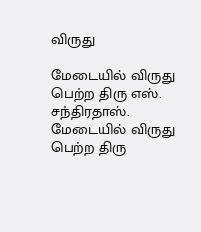விருது

மேடையில் விருது பெற்ற திரு எஸ். சந்திரதாஸ்.
மேடையில் விருது பெற்ற திரு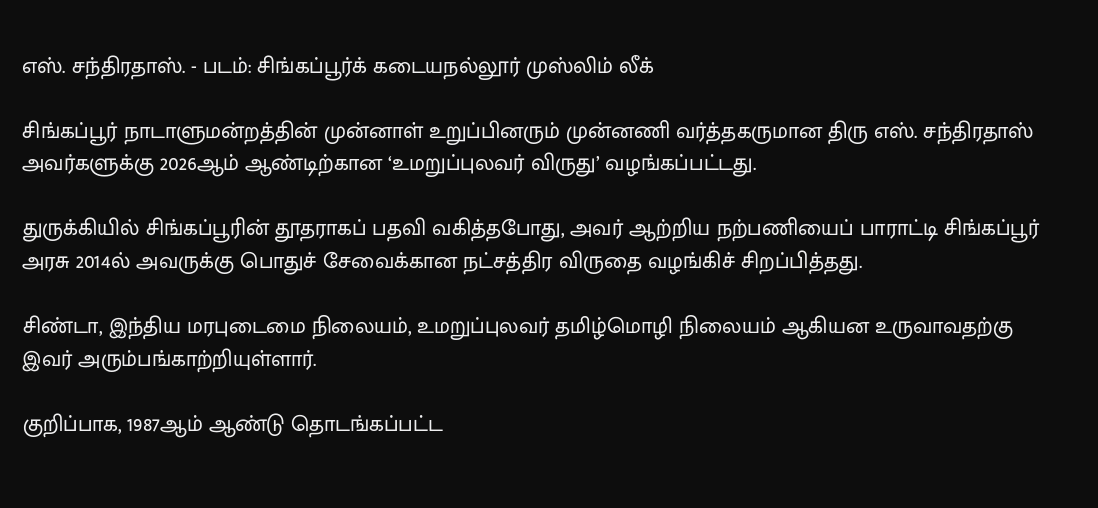எஸ். சந்திரதாஸ். - படம்: சிங்கப்பூர்க் கடையநல்லூர் முஸ்லிம் லீக்

சிங்கப்பூர் நாடாளுமன்றத்தின் முன்னாள் உறுப்பினரும் முன்னணி வர்த்தகருமான திரு எஸ். சந்திரதாஸ் அவர்களுக்கு 2026ஆம் ஆண்டிற்கான ‘உமறுப்புலவர் விருது’ வழங்கப்பட்டது.

துருக்கியில் சிங்கப்பூரின் தூதராகப் பதவி வகித்தபோது, அவர் ஆற்றிய நற்பணியைப் பாராட்டி சிங்கப்பூர் அரசு 2014ல் அவருக்கு பொதுச் சேவைக்கான நட்சத்திர விருதை வழங்கிச் சிறப்பித்தது.

சிண்டா, இந்திய மரபுடைமை நிலையம், உமறுப்புலவர் தமிழ்மொழி நிலையம் ஆகியன உருவாவதற்கு இவர் அரும்பங்காற்றியுள்ளார்.

குறிப்பாக, 1987ஆம் ஆண்டு தொடங்கப்பட்ட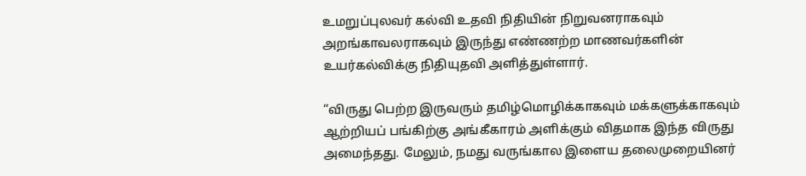உமறுப்புலவர் கல்வி உதவி நிதியின் நிறுவனராகவும் அறங்காவலராகவும் இருந்து எண்ணற்ற மாணவர்களின் உயர்கல்விக்கு நிதியுதவி அளித்துள்ளார்.

“விருது பெற்ற இருவரும் தமிழ்மொழிக்காகவும் மக்களுக்காகவும் ஆற்றியப் பங்கிற்கு அங்கீகாரம் அளிக்கும் விதமாக இந்த விருது அமைந்தது. மேலும், நமது வருங்கால இளைய தலைமுறையினர்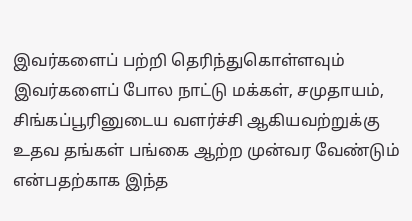இவர்களைப் பற்றி தெரிந்துகொள்ளவும் இவர்களைப் போல நாட்டு மக்கள், சமுதாயம், சிங்கப்பூரினுடைய வளர்ச்சி ஆகியவற்றுக்கு உதவ தங்கள் பங்கை ஆற்ற முன்வர வேண்டும் என்பதற்காக இந்த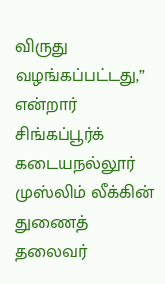விருது வழங்கப்பட்டது,” என்றார் சிங்கப்பூர்க் கடையநல்லூர் முஸ்லிம் லீக்கின் துணைத் தலைவர்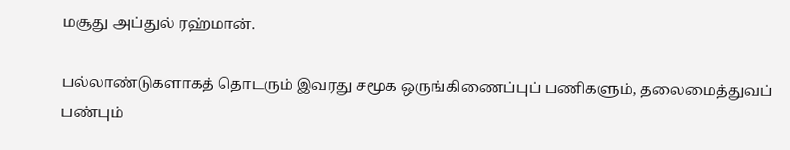மசூது அப்துல் ரஹ்மான்.

பல்லாண்டுகளாகத் தொடரும் இவரது சமூக ஒருங்கிணைப்புப் பணிகளும், தலைமைத்துவப் பண்பும்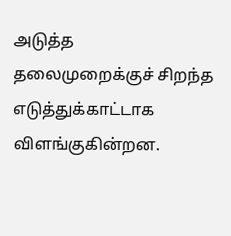அடுத்த தலைமுறைக்குச் சிறந்த எடுத்துக்காட்டாக விளங்குகின்றன.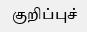குறிப்புச்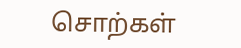சொற்கள்